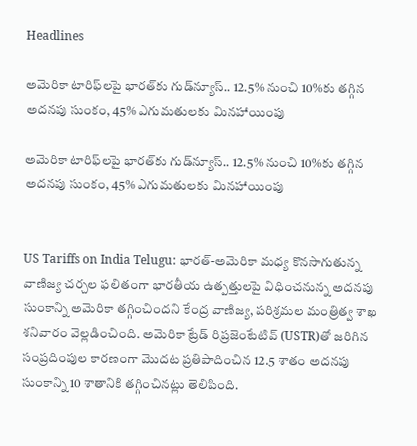Headlines

అమెరికా టారిఫ్‌లపై భారత్‌కు గుడ్‌న్యూస్.. 12.5% నుంచి 10%కు తగ్గిన అదనపు సుంకం, 45% ఎగుమతులకు మినహాయింపు

అమెరికా టారిఫ్‌లపై భారత్‌కు గుడ్‌న్యూస్.. 12.5% నుంచి 10%కు తగ్గిన అదనపు సుంకం, 45% ఎగుమతులకు మినహాయింపు


US Tariffs on India Telugu: భారత్-అమెరికా మధ్య కొనసాగుతున్న వాణిజ్య చర్చల ఫలితంగా భారతీయ ఉత్పత్తులపై విధించనున్న అదనపు సుంకాన్ని అమెరికా తగ్గించిందని కేంద్ర వాణిజ్య, పరిశ్రమల మంత్రిత్వ శాఖ శనివారం వెల్లడించింది. అమెరికా ట్రేడ్ రిప్రజెంటేటివ్ (USTR)తో జరిగిన సంప్రదింపుల కారణంగా మొదట ప్రతిపాదించిన 12.5 శాతం అదనపు సుంకాన్ని 10 శాతానికి తగ్గించినట్లు తెలిపింది.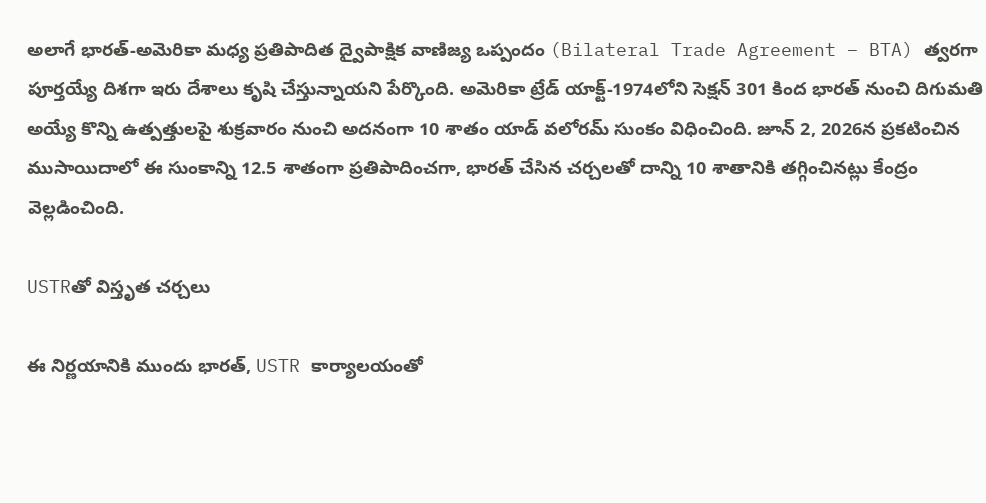అలాగే భారత్-అమెరికా మధ్య ప్రతిపాదిత ద్వైపాక్షిక వాణిజ్య ఒప్పందం (Bilateral Trade Agreement – BTA) త్వరగా పూర్తయ్యే దిశగా ఇరు దేశాలు కృషి చేస్తున్నాయని పేర్కొంది. అమెరికా ట్రేడ్ యాక్ట్-1974లోని సెక్షన్ 301 కింద భారత్ నుంచి దిగుమతి అయ్యే కొన్ని ఉత్పత్తులపై శుక్రవారం నుంచి అదనంగా 10 శాతం యాడ్ వలోరమ్ సుంకం విధించింది. జూన్ 2, 2026న ప్రకటించిన ముసాయిదాలో ఈ సుంకాన్ని 12.5 శాతంగా ప్రతిపాదించగా, భారత్ చేసిన చర్చలతో దాన్ని 10 శాతానికి తగ్గించినట్లు కేంద్రం వెల్లడించింది.

USTRతో విస్తృత చర్చలు

ఈ నిర్ణయానికి ముందు భారత్, USTR కార్యాలయంతో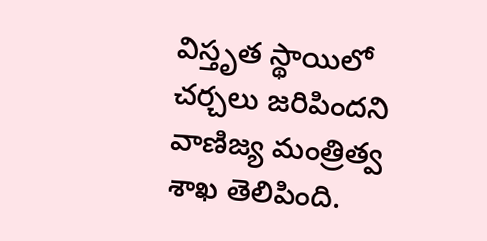విస్తృత స్థాయిలో చర్చలు జరిపిందని వాణిజ్య మంత్రిత్వ శాఖ తెలిపింది.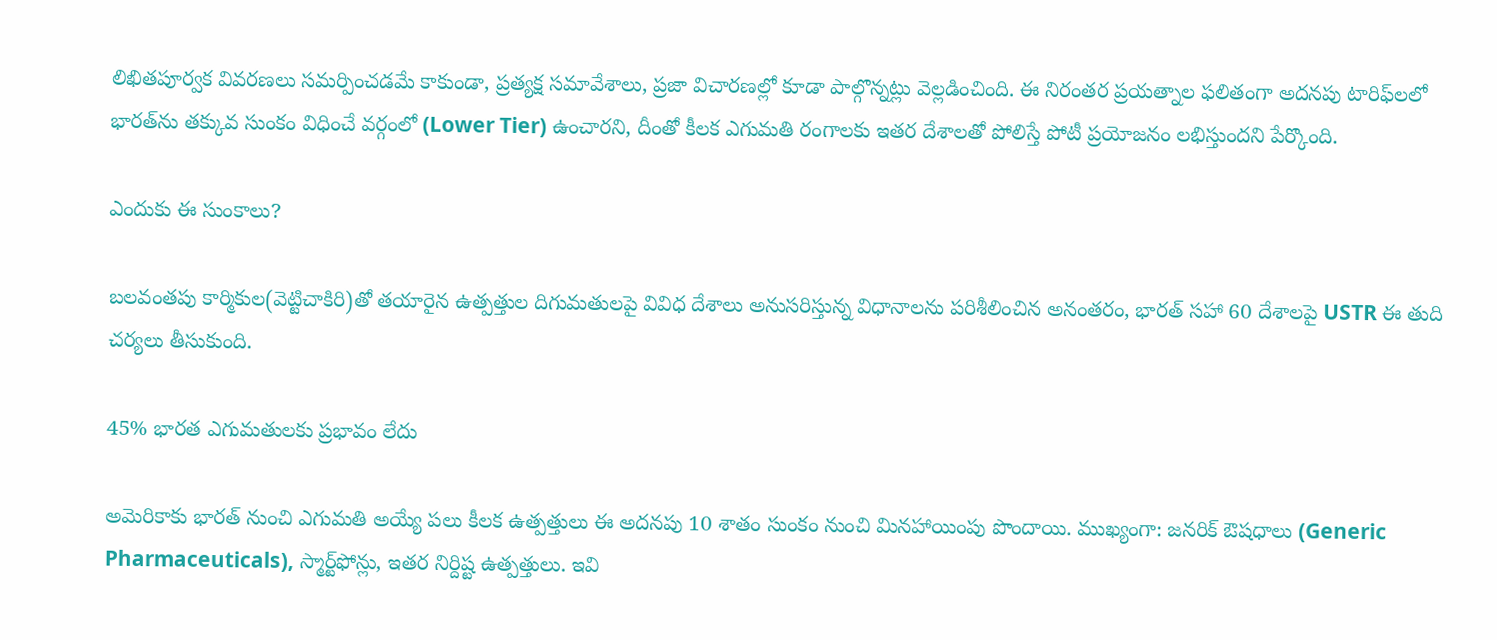లిఖితపూర్వక వివరణలు సమర్పించడమే కాకుండా, ప్రత్యక్ష సమావేశాలు, ప్రజా విచారణల్లో కూడా పాల్గొన్నట్లు వెల్లడించింది. ఈ నిరంతర ప్రయత్నాల ఫలితంగా అదనపు టారిఫ్‌లలో భారత్‌ను తక్కువ సుంకం విధించే వర్గంలో (Lower Tier) ఉంచారని, దీంతో కీలక ఎగుమతి రంగాలకు ఇతర దేశాలతో పోలిస్తే పోటీ ప్రయోజనం లభిస్తుందని పేర్కొంది.

ఎందుకు ఈ సుంకాలు?

బలవంతపు కార్మికుల(వెట్టిచాకిరి)తో తయారైన ఉత్పత్తుల దిగుమతులపై వివిధ దేశాలు అనుసరిస్తున్న విధానాలను పరిశీలించిన అనంతరం, భారత్ సహా 60 దేశాలపై USTR ఈ తుది చర్యలు తీసుకుంది.

45% భారత ఎగుమతులకు ప్రభావం లేదు

అమెరికాకు భారత్ నుంచి ఎగుమతి అయ్యే పలు కీలక ఉత్పత్తులు ఈ అదనపు 10 శాతం సుంకం నుంచి మినహాయింపు పొందాయి. ముఖ్యంగా: జనరిక్ ఔషధాలు (Generic Pharmaceuticals), స్మార్ట్‌ఫోన్లు, ఇతర నిర్దిష్ట ఉత్పత్తులు. ఇవి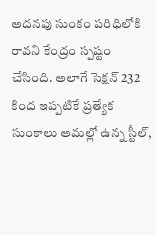అదనపు సుంకం పరిధిలోకి రావని కేంద్రం స్పష్టం చేసింది. అలాగే సెక్షన్ 232 కింద ఇప్పటికే ప్రత్యేక సుంకాలు అమల్లో ఉన్న స్టీల్,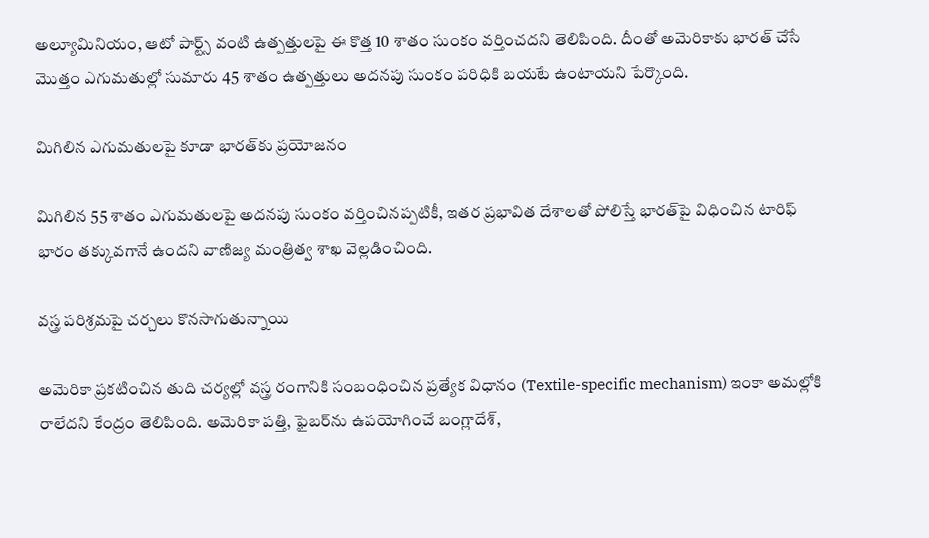అల్యూమినియం, ఆటో పార్ట్స్ వంటి ఉత్పత్తులపై ఈ కొత్త 10 శాతం సుంకం వర్తించదని తెలిపింది. దీంతో అమెరికాకు భారత్ చేసే మొత్తం ఎగుమతుల్లో సుమారు 45 శాతం ఉత్పత్తులు అదనపు సుంకం పరిధికి బయటే ఉంటాయని పేర్కొంది.

మిగిలిన ఎగుమతులపై కూడా భారత్‌కు ప్రయోజనం

మిగిలిన 55 శాతం ఎగుమతులపై అదనపు సుంకం వర్తించినప్పటికీ, ఇతర ప్రభావిత దేశాలతో పోలిస్తే భారత్‌పై విధించిన టారిఫ్ భారం తక్కువగానే ఉందని వాణిజ్య మంత్రిత్వ శాఖ వెల్లడించింది.

వస్త్ర పరిశ్రమపై చర్చలు కొనసాగుతున్నాయి

అమెరికా ప్రకటించిన తుది చర్యల్లో వస్త్ర రంగానికి సంబంధించిన ప్రత్యేక విధానం (Textile-specific mechanism) ఇంకా అమల్లోకి రాలేదని కేంద్రం తెలిపింది. అమెరికా పత్తి, ఫైబర్‌ను ఉపయోగించే బంగ్లాదేశ్,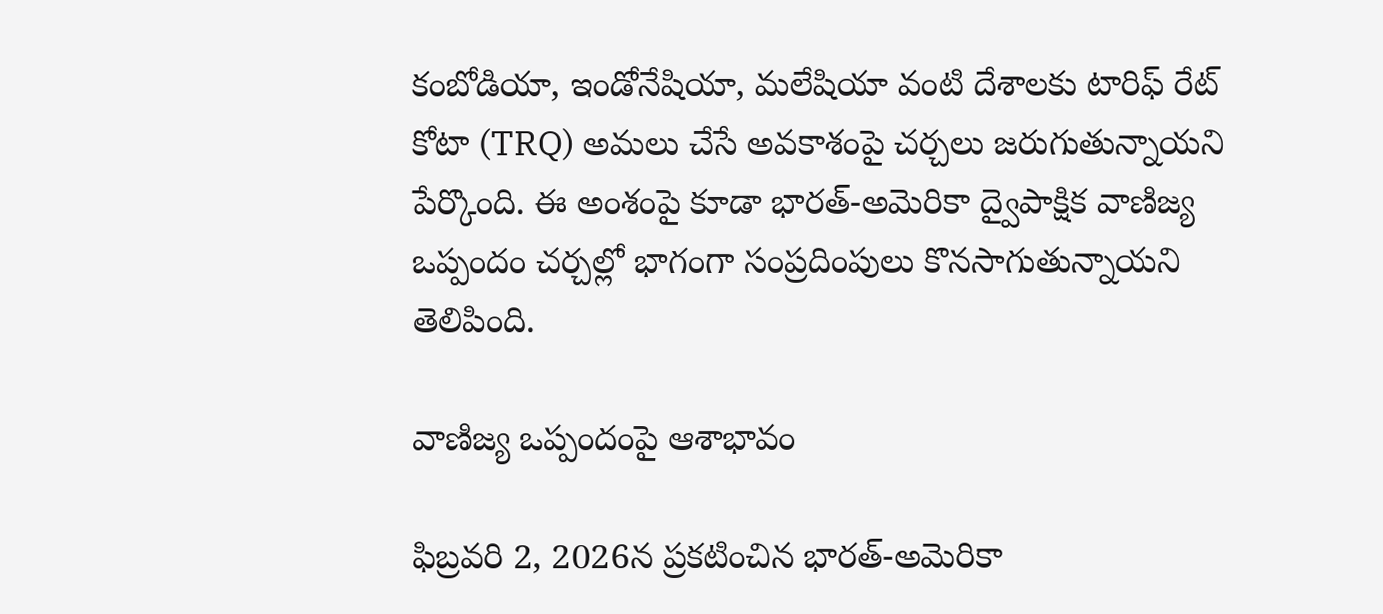కంబోడియా, ఇండోనేషియా, మలేషియా వంటి దేశాలకు టారిఫ్ రేట్ కోటా (TRQ) అమలు చేసే అవకాశంపై చర్చలు జరుగుతున్నాయని పేర్కొంది. ఈ అంశంపై కూడా భారత్-అమెరికా ద్వైపాక్షిక వాణిజ్య ఒప్పందం చర్చల్లో భాగంగా సంప్రదింపులు కొనసాగుతున్నాయని తెలిపింది.

వాణిజ్య ఒప్పందంపై ఆశాభావం

ఫిబ్రవరి 2, 2026న ప్రకటించిన భారత్-అమెరికా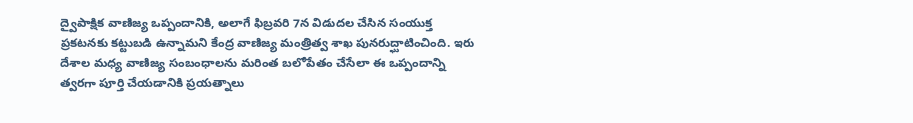ద్వైపాక్షిక వాణిజ్య ఒప్పందానికి, అలాగే ఫిబ్రవరి 7న విడుదల చేసిన సంయుక్త ప్రకటనకు కట్టుబడి ఉన్నామని కేంద్ర వాణిజ్య మంత్రిత్వ శాఖ పునరుద్ఘాటించింది. ఇరు దేశాల మధ్య వాణిజ్య సంబంధాలను మరింత బలోపేతం చేసేలా ఈ ఒప్పందాన్ని త్వరగా పూర్తి చేయడానికి ప్రయత్నాలు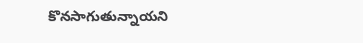కొనసాగుతున్నాయని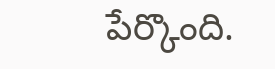పేర్కొంది.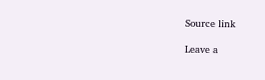Source link

Leave a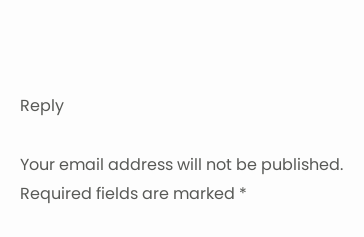Reply

Your email address will not be published. Required fields are marked *